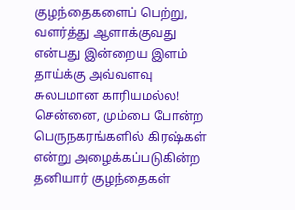குழந்தைகளைப் பெற்று, வளர்த்து ஆளாக்குவது என்பது இன்றைய இளம் தாய்க்கு அவ்வளவு சுலபமான காரியமல்ல! சென்னை, மும்பை போன்ற பெருநகரங்களில் கிரஷ்கள் என்று அழைக்கப்படுகின்ற தனியார் குழந்தைகள்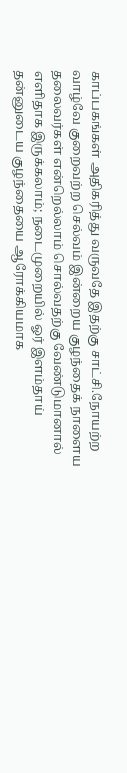காப்பகங்கள் அதிகரித்து வருவதே இதற்கு சாட்சி.நோயற்ற வாழ்வே குறைவற்ற செல்வம் இன்றைய குழந்தைக் நாளைய தலைவர்கள் என்றெல்லாம் சொல்வதற்கு வேண்டுமானால் எளிதாக இருக்கலாம்; நடைமுறையில் ஓர் இளம்தாய் தன்னுடைய குழந்தையை ஆரோக்கியமாக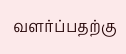வளர்ப்பதற்கு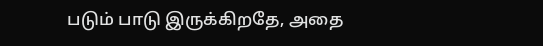படும் பாடு இருக்கிறதே, அதை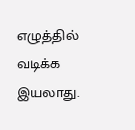எழுத்தில் வடிக்க இயலாது.